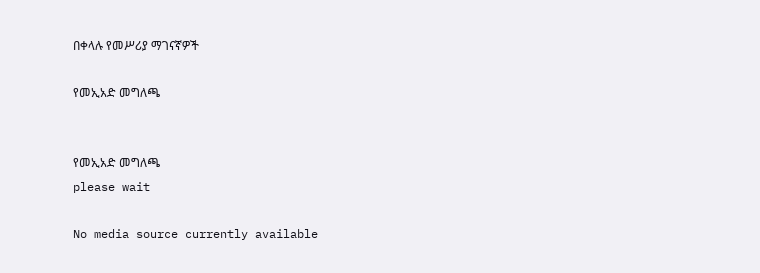በቀላሉ የመሥሪያ ማገናኛዎች

የመኢአድ መግለጫ


የመኢአድ መግለጫ
please wait

No media source currently available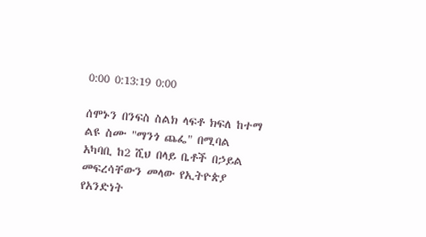0:00 0:13:19 0:00

ሰሞኑን በንፍስ ስልክ ላፍቶ ክፍለ ከተማ ልዩ ስሙ "ማንጎ ጨፌ" በሚባል አካባቢ ከ2 ሺህ በላይ ቤቶች በኃይል መፍረሳቸውን መላው የኢትዮጵያ የአንድነት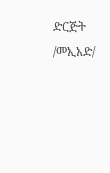ድርጅት /መኢአድ/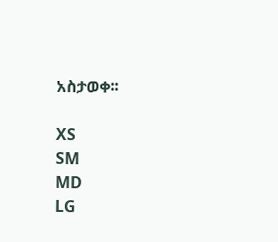አስታወቀ፡፡

XS
SM
MD
LG